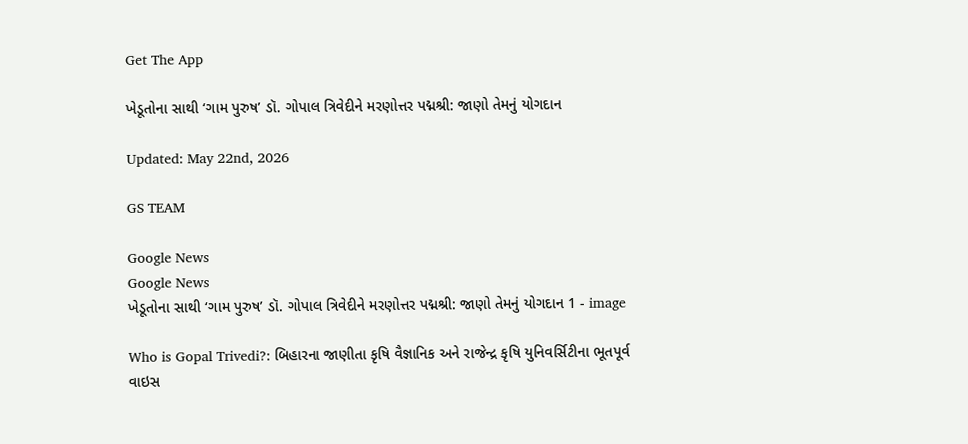Get The App

ખેડૂતોના સાથી ‘ગામ પુરુષ’ ડૉ. ગોપાલ ત્રિવેદીને મરણોત્તર પદ્મશ્રી: જાણો તેમનું યોગદાન

Updated: May 22nd, 2026

GS TEAM

Google News
Google News
ખેડૂતોના સાથી ‘ગામ પુરુષ’ ડૉ. ગોપાલ ત્રિવેદીને મરણોત્તર પદ્મશ્રી: જાણો તેમનું યોગદાન 1 - image

Who is Gopal Trivedi?: બિહારના જાણીતા કૃષિ વૈજ્ઞાનિક અને રાજેન્દ્ર કૃષિ યુનિવર્સિટીના ભૂતપૂર્વ વાઇસ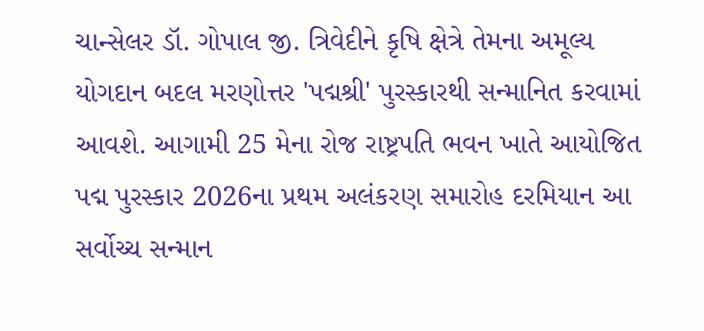ચાન્સેલર ડૉ. ગોપાલ જી. ત્રિવેદીને કૃષિ ક્ષેત્રે તેમના અમૂલ્ય યોગદાન બદલ મરણોત્તર 'પદ્મશ્રી' પુરસ્કારથી સન્માનિત કરવામાં આવશે. આગામી 25 મેના રોજ રાષ્ટ્રપતિ ભવન ખાતે આયોજિત પદ્મ પુરસ્કાર 2026ના પ્રથમ અલંકરણ સમારોહ દરમિયાન આ સર્વોચ્ચ સન્માન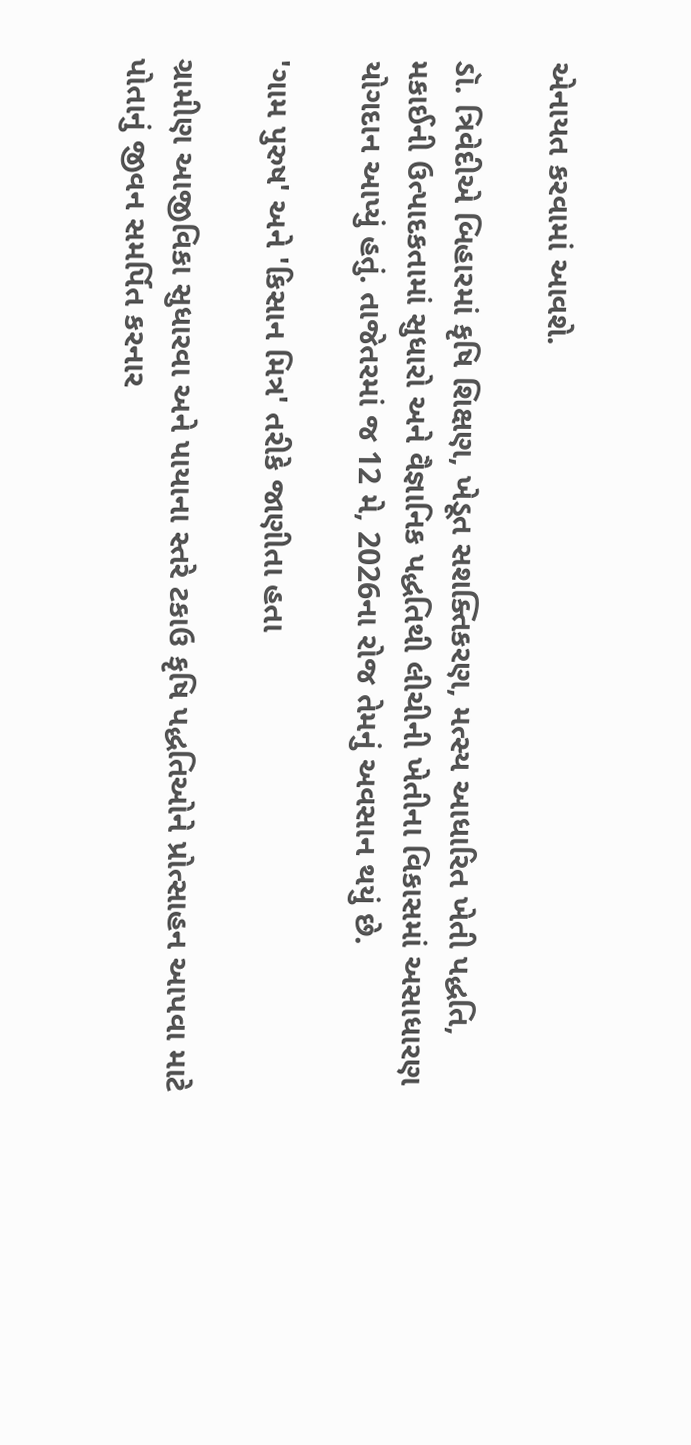એનાયત કરવામાં આવશે.

ડૉ. ત્રિવેદીએ બિહારમાં કૃષિ શિક્ષણ, ખેડૂત સશક્તિકરણ, મત્સ્ય આધારિત ખેતી પદ્ધતિ, મકાઈની ઉત્પાદકતામાં સુધારો અને વૈજ્ઞાનિક પદ્ધતિથી લીચીની ખેતીના વિકાસમાં અસાધારણ યોગદાન આપ્યું હતું. તાજેતરમાં જ 12 મે, 2026ના રોજ તેમનું અવસાન થયું છે.

'ગામ પુરુષ' અને 'કિસાન મિત્ર' તરીકે જાણીતા હતા

ગ્રામીણ આજીવિકા સુધારવા અને પાયાના સ્તરે ટકાઉ કૃષિ પદ્ધતિઓને પ્રોત્સાહન આપવા માટે પોતાનું જીવન સમર્પિત કરનાર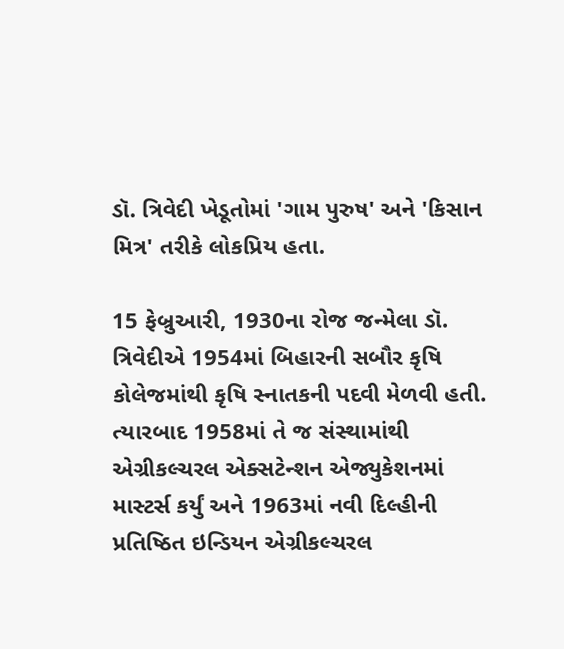ડૉ. ત્રિવેદી ખેડૂતોમાં 'ગામ પુરુષ' અને 'કિસાન મિત્ર' તરીકે લોકપ્રિય હતા.

15 ફેબ્રુઆરી, 1930ના રોજ જન્મેલા ડૉ. ત્રિવેદીએ 1954માં બિહારની સબૌર કૃષિ કોલેજમાંથી કૃષિ સ્નાતકની પદવી મેળવી હતી. ત્યારબાદ 1958માં તે જ સંસ્થામાંથી એગ્રીકલ્ચરલ એક્સટેન્શન એજ્યુકેશનમાં માસ્ટર્સ કર્યું અને 1963માં નવી દિલ્હીની પ્રતિષ્ઠિત ઇન્ડિયન એગ્રીકલ્ચરલ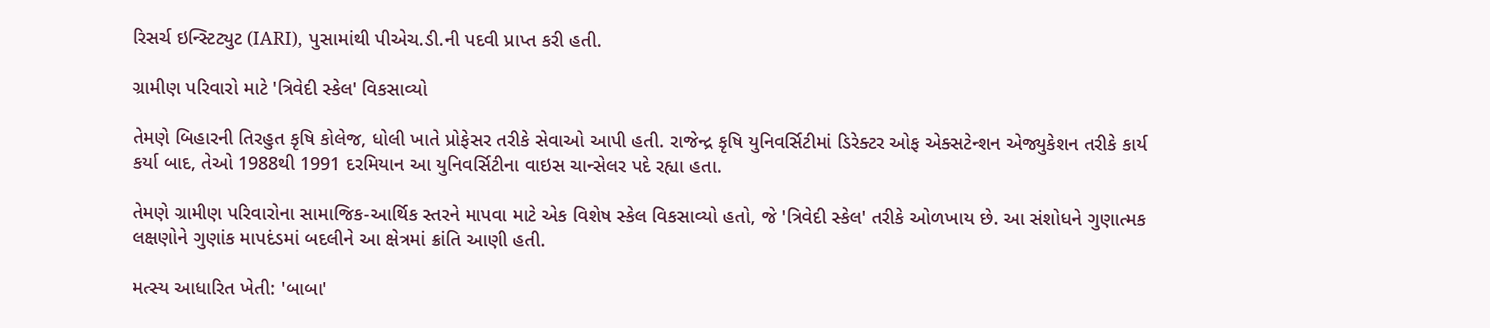રિસર્ચ ઇન્સ્ટિટ્યુટ (IARI), પુસામાંથી પીએચ.ડી.ની પદવી પ્રાપ્ત કરી હતી.

ગ્રામીણ પરિવારો માટે 'ત્રિવેદી સ્કેલ' વિકસાવ્યો

તેમણે બિહારની તિરહુત કૃષિ કોલેજ, ધોલી ખાતે પ્રોફેસર તરીકે સેવાઓ આપી હતી. રાજેન્દ્ર કૃષિ યુનિવર્સિટીમાં ડિરેક્ટર ઓફ એક્સટેન્શન એજ્યુકેશન તરીકે કાર્ય કર્યા બાદ, તેઓ 1988થી 1991 દરમિયાન આ યુનિવર્સિટીના વાઇસ ચાન્સેલર પદે રહ્યા હતા.

તેમણે ગ્રામીણ પરિવારોના સામાજિક-આર્થિક સ્તરને માપવા માટે એક વિશેષ સ્કેલ વિકસાવ્યો હતો, જે 'ત્રિવેદી સ્કેલ' તરીકે ઓળખાય છે. આ સંશોધને ગુણાત્મક લક્ષણોને ગુણાંક માપદંડમાં બદલીને આ ક્ષેત્રમાં ક્રાંતિ આણી હતી.

મત્સ્ય આધારિત ખેતી: 'બાબા'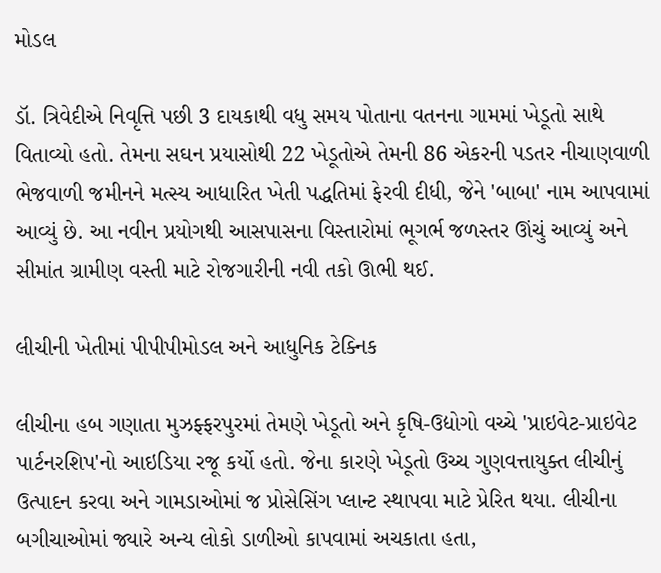મોડલ

ડૉ. ત્રિવેદીએ નિવૃત્તિ પછી 3 દાયકાથી વધુ સમય પોતાના વતનના ગામમાં ખેડૂતો સાથે વિતાવ્યો હતો. તેમના સઘન પ્રયાસોથી 22 ખેડૂતોએ તેમની 86 એકરની પડતર નીચાણવાળી ભેજવાળી જમીનને મત્સ્ય આધારિત ખેતી પદ્ધતિમાં ફેરવી દીધી, જેને 'બાબા' નામ આપવામાં આવ્યું છે. આ નવીન પ્રયોગથી આસપાસના વિસ્તારોમાં ભૂગર્ભ જળસ્તર ઊંચું આવ્યું અને સીમાંત ગ્રામીણ વસ્તી માટે રોજગારીની નવી તકો ઊભી થઈ.

લીચીની ખેતીમાં પીપીપીમોડલ અને આધુનિક ટેક્નિક

લીચીના હબ ગણાતા મુઝફ્ફરપુરમાં તેમણે ખેડૂતો અને કૃષિ-ઉદ્યોગો વચ્ચે 'પ્રાઇવેટ-પ્રાઇવેટ પાર્ટનરશિપ'નો આઇડિયા રજૂ કર્યો હતો. જેના કારણે ખેડૂતો ઉચ્ચ ગુણવત્તાયુક્ત લીચીનું ઉત્પાદન કરવા અને ગામડાઓમાં જ પ્રોસેસિંગ પ્લાન્ટ સ્થાપવા માટે પ્રેરિત થયા. લીચીના બગીચાઓમાં જ્યારે અન્ય લોકો ડાળીઓ કાપવામાં અચકાતા હતા,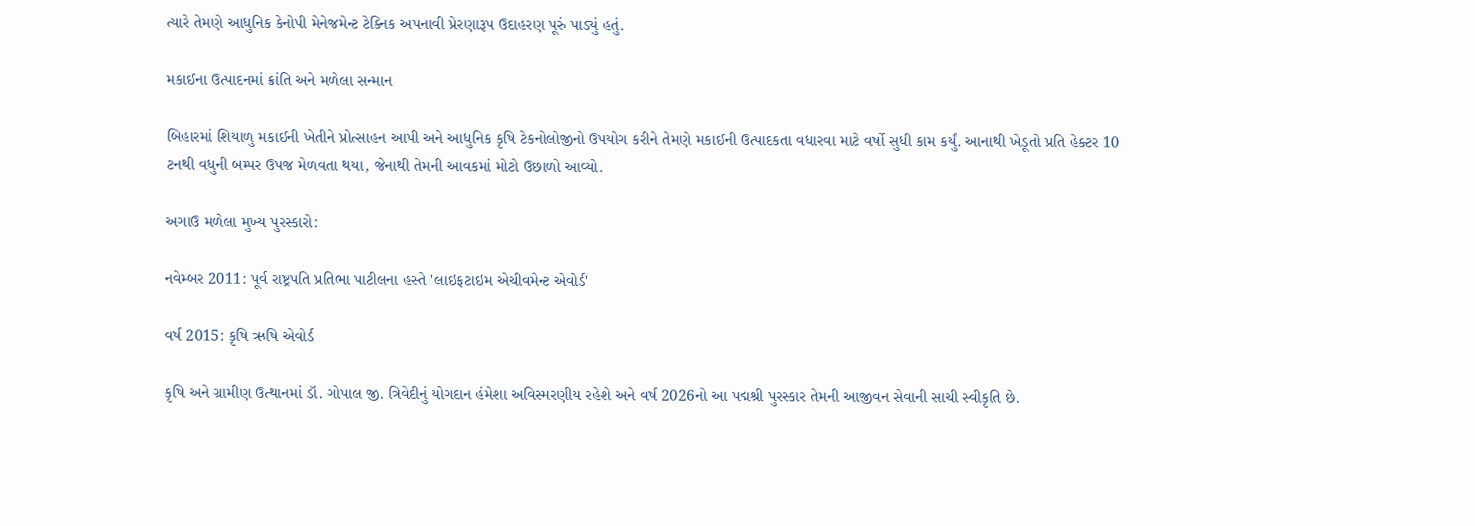ત્યારે તેમણે આધુનિક કેનોપી મેનેજમેન્ટ ટેક્નિક અપનાવી પ્રેરણારૂપ ઉદાહરણ પૂરું પાડ્યું હતું.

મકાઈના ઉત્પાદનમાં ક્રાંતિ અને મળેલા સન્માન

બિહારમાં શિયાળુ મકાઈની ખેતીને પ્રોત્સાહન આપી અને આધુનિક કૃષિ ટેકનોલોજીનો ઉપયોગ કરીને તેમણે મકાઈની ઉત્પાદકતા વધારવા માટે વર્ષો સુધી કામ કર્યું. આનાથી ખેડૂતો પ્રતિ હેક્ટર 10 ટનથી વધુની બમ્પર ઉપજ મેળવતા થયા, જેનાથી તેમની આવકમાં મોટો ઉછાળો આવ્યો.

અગાઉ મળેલા મુખ્ય પુરસ્કારો:

નવેમ્બર 2011: પૂર્વ રાષ્ટ્રપતિ પ્રતિભા પાટીલના હસ્તે 'લાઇફટાઇમ એચીવમેન્ટ એવોર્ડ'

વર્ષ 2015: કૃષિ ઋષિ એવોર્ડ

કૃષિ અને ગ્રામીણ ઉત્થાનમાં ડૉ. ગોપાલ જી. ત્રિવેદીનું યોગદાન હંમેશા અવિસ્મરણીય રહેશે અને વર્ષ 2026નો આ પદ્મશ્રી પુરસ્કાર તેમની આજીવન સેવાની સાચી સ્વીકૃતિ છે.